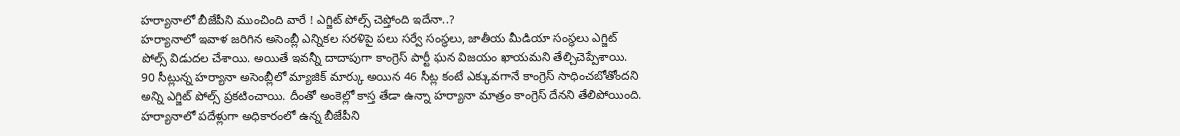హర్యానాలో బీజేపీని ముంచింది వారే ! ఎగ్జిట్ పోల్స్ చెప్తోంది ఇదేనా..?
హర్యానాలో ఇవాళ జరిగిన అసెంబ్లీ ఎన్నికల సరళిపై పలు సర్వే సంస్థలు, జాతీయ మీడియా సంస్థలు ఎగ్జిట్ పోల్స్ విడుదల చేశాయి. అయితే ఇవన్నీ దాదాపుగా కాంగ్రెస్ పార్టీ ఘన విజయం ఖాయమని తేల్చిచెప్పేశాయి. 90 సీట్లున్న హర్యానా అసెంబ్లీలో మ్యాజిక్ మార్కు అయిన 46 సీట్ల కంటే ఎక్కువగానే కాంగ్రెస్ సాధించబోతోందని అన్ని ఎగ్జిట్ పోల్స్ ప్రకటించాయి. దీంతో అంకెల్లో కాస్త తేడా ఉన్నా హర్యానా మాత్రం కాంగ్రెస్ దేనని తేలిపోయింది.
హర్యానాలో పదేళ్లుగా అధికారంలో ఉన్న బీజేపీని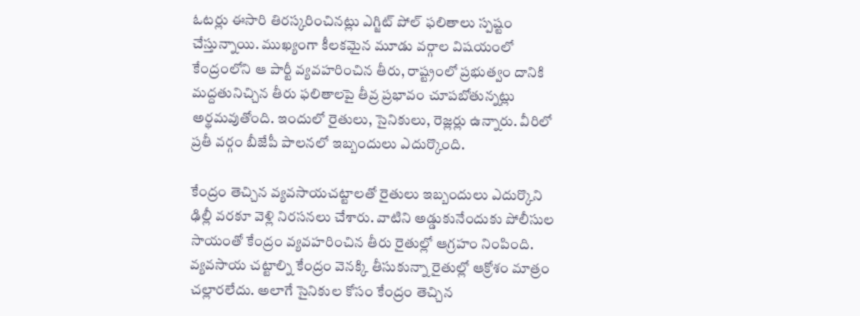ఓటర్లు ఈసారి తిరస్కరించినట్లు ఎగ్జిట్ పోల్ ఫలితాలు స్పష్టం చేస్తున్నాయి. ముఖ్యంగా కీలకమైన మూడు వర్గాల విషయంలో కేంద్రంలోని ఆ పార్టీ వ్యవహరించిన తీరు, రాష్ట్రంలో ప్రభుత్వం దానికి మద్దతునిచ్చిన తీరు ఫలితాలపై తీవ్ర ప్రభావం చూపబోతున్నట్లు అర్థమవుతోంది. ఇందులో రైతులు, సైనికులు, రెజ్లర్లు ఉన్నారు. వీరిలో ప్రతీ వర్గం బీజేపీ పాలనలో ఇబ్బందులు ఎదుర్కొంది.

కేంద్రం తెచ్చిన వ్యవసాయచట్టాలతో రైతులు ఇబ్బందులు ఎదుర్కొని ఢిల్లీ వరకూ వెళ్లి నిరసనలు చేశారు. వాటిని అడ్డుకునేందుకు పోలీసుల సాయంతో కేంద్రం వ్యవహరించిన తీరు రైతుల్లో ఆగ్రహం నింపింది. వ్యవసాయ చట్టాల్ని కేంద్రం వెనక్కి తీసుకున్నా రైతుల్లో ఆక్రోశం మాత్రం చల్లారలేదు. అలాగే సైనికుల కోసం కేంద్రం తెచ్చిన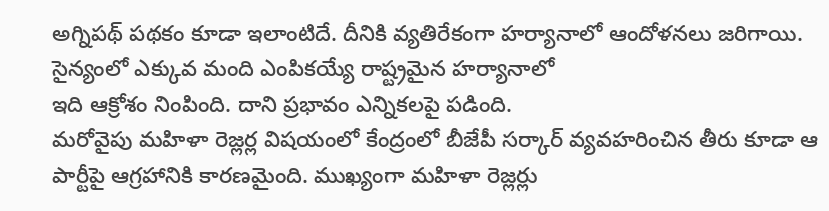అగ్నిపథ్ పథకం కూడా ఇలాంటిదే. దీనికి వ్యతిరేకంగా హర్యానాలో ఆందోళనలు జరిగాయి. సైన్యంలో ఎక్కువ మంది ఎంపికయ్యే రాష్ట్రమైన హర్యానాలో
ఇది ఆక్రోశం నింపింది. దాని ప్రభావం ఎన్నికలపై పడింది.
మరోవైపు మహిళా రెజ్లర్ల విషయంలో కేంద్రంలో బీజేపీ సర్కార్ వ్యవహరించిన తీరు కూడా ఆ పార్టీపై ఆగ్రహానికి కారణమైంది. ముఖ్యంగా మహిళా రెజ్లర్లు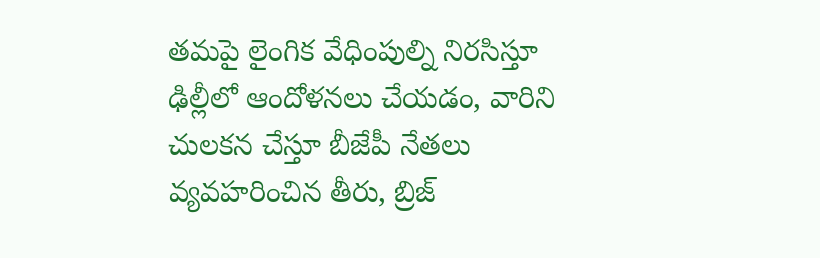తమపై లైంగిక వేధింపుల్ని నిరసిస్తూ ఢిల్లీలో ఆందోళనలు చేయడం, వారిని చులకన చేస్తూ బీజేపీ నేతలు వ్యవహరించిన తీరు, బ్రిజ్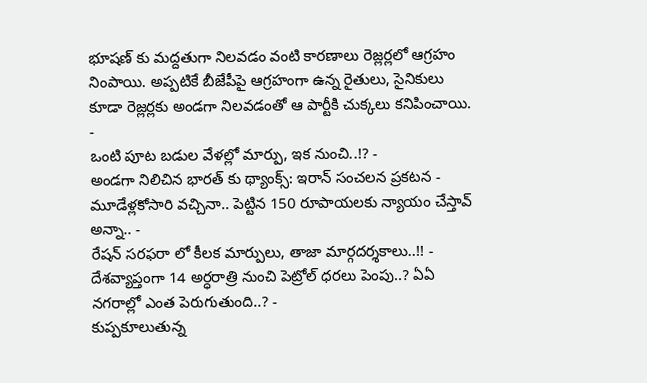భూషణ్ కు మద్దతుగా నిలవడం వంటి కారణాలు రెజ్లర్లలో ఆగ్రహం నింపాయి. అప్పటికే బీజేపీపై ఆగ్రహంగా ఉన్న రైతులు, సైనికులు కూడా రెజ్లర్లకు అండగా నిలవడంతో ఆ పార్టీకి చుక్కలు కనిపించాయి.
-
ఒంటి పూట బడుల వేళల్లో మార్పు, ఇక నుంచి..!? -
అండగా నిలిచిన భారత్ కు థ్యాంక్స్: ఇరాన్ సంచలన ప్రకటన -
మూడేళ్లకోసారి వచ్చినా.. పెట్టిన 150 రూపాయలకు న్యాయం చేస్తావ్ అన్నా.. -
రేషన్ సరఫరా లో కీలక మార్పులు, తాజా మార్గదర్శకాలు..!! -
దేశవ్యాప్తంగా 14 అర్ధరాత్రి నుంచి పెట్రోల్ ధరలు పెంపు..? ఏఏ నగరాల్లో ఎంత పెరుగుతుంది..? -
కుప్పకూలుతున్న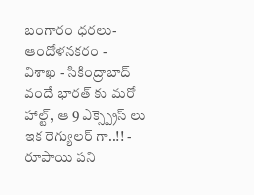బంగారం ధరలు- ఆందోళనకరం -
విశాఖ - సికింద్రాబాద్ వందే భారత్ కు మరో హాల్ట్, ఆ 9 ఎక్స్ప్రెస్ లు ఇక రెగ్యులర్ గా..!! -
రూపాయి పని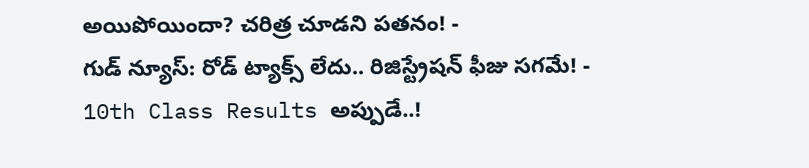అయిపోయిందా? చరిత్ర చూడని పతనం! -
గుడ్ న్యూస్: రోడ్ ట్యాక్స్ లేదు.. రిజిస్ట్రేషన్ ఫీజు సగమే! -
10th Class Results అప్పుడే..!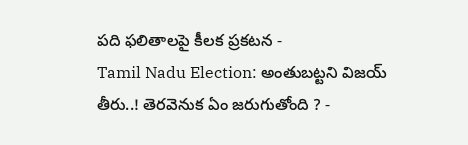పది ఫలితాలపై కీలక ప్రకటన -
Tamil Nadu Election: అంతుబట్టని విజయ్ తీరు..! తెరవెనుక ఏం జరుగుతోంది ? -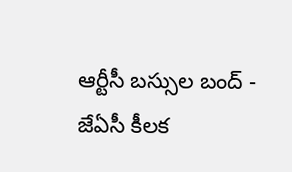ఆర్టీసీ బస్సుల బంద్ - జేఏసీ కీలక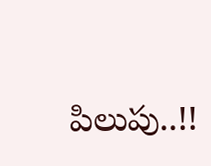పిలుపు..!!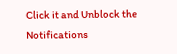Click it and Unblock the Notifications